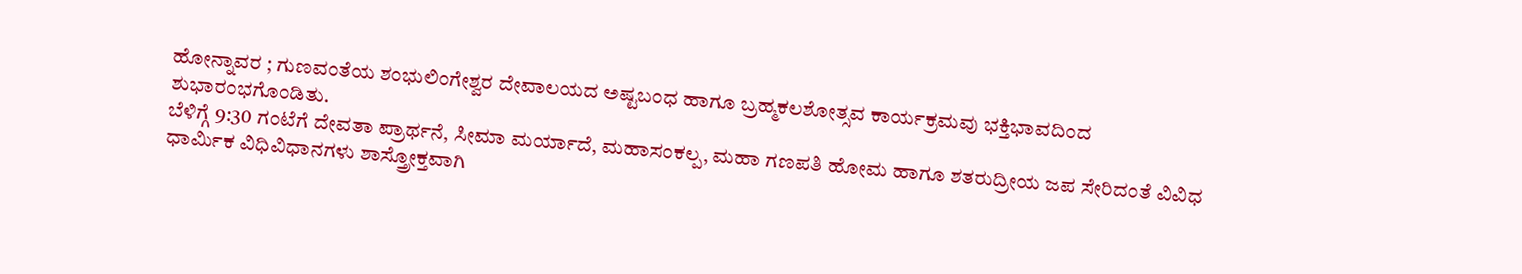ಹೋನ್ನಾವರ ; ಗುಣವಂತೆಯ ಶಂಭುಲಿಂಗೇಶ್ವರ ದೇವಾಲಯದ ಅಷ್ಟಬಂಧ ಹಾಗೂ ಬ್ರಹ್ಮಕಲಶೋತ್ಸವ ಕಾರ್ಯಕ್ರಮವು ಭಕ್ತಿಭಾವದಿಂದ ಶುಭಾರಂಭಗೊಂಡಿತು.
ಬೆಳಿಗ್ಗೆ 9:30 ಗಂಟೆಗೆ ದೇವತಾ ಪ್ರಾರ್ಥನೆ, ಸೀಮಾ ಮರ್ಯಾದೆ, ಮಹಾಸಂಕಲ್ಪ, ಮಹಾ ಗಣಪತಿ ಹೋಮ ಹಾಗೂ ಶತರುದ್ರೀಯ ಜಪ ಸೇರಿದಂತೆ ವಿವಿಧ ಧಾರ್ಮಿಕ ವಿಧಿವಿಧಾನಗಳು ಶಾಸ್ತ್ರೋಕ್ತವಾಗಿ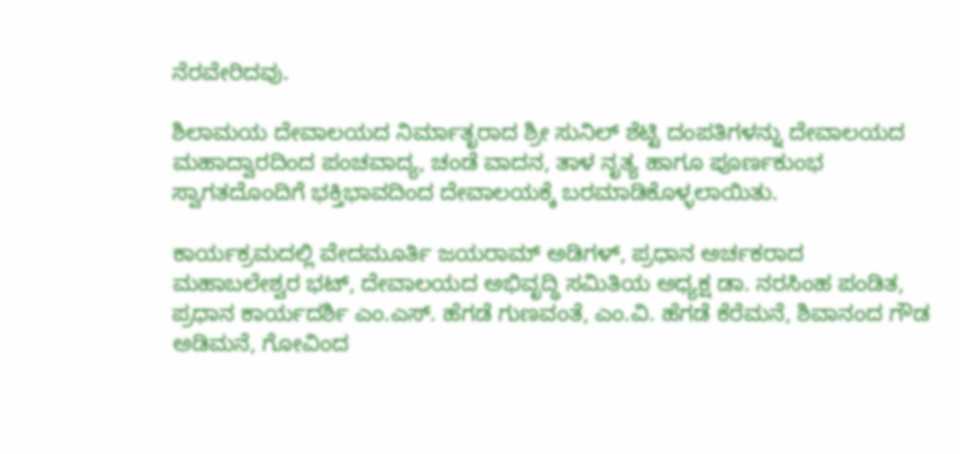ನೆರವೇರಿದವು.

ಶಿಲಾಮಯ ದೇವಾಲಯದ ನಿರ್ಮಾತೃರಾದ ಶ್ರೀ ಸುನಿಲ್ ಶೆಟ್ಟಿ ದಂಪತಿಗಳನ್ನು ದೇವಾಲಯದ ಮಹಾದ್ವಾರದಿಂದ ಪಂಚವಾದ್ಯ, ಚಂಡೆ ವಾದನ, ತಾಳ ನೃತ್ಯ ಹಾಗೂ ಪೂರ್ಣಕುಂಭ ಸ್ವಾಗತದೊಂದಿಗೆ ಭಕ್ತಿಭಾವದಿಂದ ದೇವಾಲಯಕ್ಕೆ ಬರಮಾಡಿಕೊಳ್ಳಲಾಯಿತು.

ಕಾರ್ಯಕ್ರಮದಲ್ಲಿ ವೇದಮೂರ್ತಿ ಜಯರಾಮ್ ಅಡಿಗಳ್, ಪ್ರಧಾನ ಅರ್ಚಕರಾದ ಮಹಾಬಲೇಶ್ವರ ಭಟ್, ದೇವಾಲಯದ ಅಭಿವೃದ್ಧಿ ಸಮಿತಿಯ ಅಧ್ಯಕ್ಷ ಡಾ. ನರಸಿಂಹ ಪಂಡಿತ, ಪ್ರಧಾನ ಕಾರ್ಯದರ್ಶಿ ಎಂ.ಎಸ್. ಹೆಗಡೆ ಗುಣವಂತೆ, ಎಂ.ವಿ. ಹೆಗಡೆ ಕೆರೆಮನೆ, ಶಿವಾನಂದ ಗೌಡ ಅಡಿಮನೆ, ಗೋವಿಂದ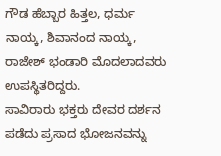ಗೌಡ ಹೆಬ್ಬಾರ ಹಿತ್ತಲ, ಧರ್ಮ ನಾಯ್ಕ, ಶಿವಾನಂದ ನಾಯ್ಕ, ರಾಜೇಶ್ ಭಂಡಾರಿ ಮೊದಲಾದವರು ಉಪಸ್ಥಿತರಿದ್ದರು.
ಸಾವಿರಾರು ಭಕ್ತರು ದೇವರ ದರ್ಶನ ಪಡೆದು ಪ್ರಸಾದ ಭೋಜನವನ್ನು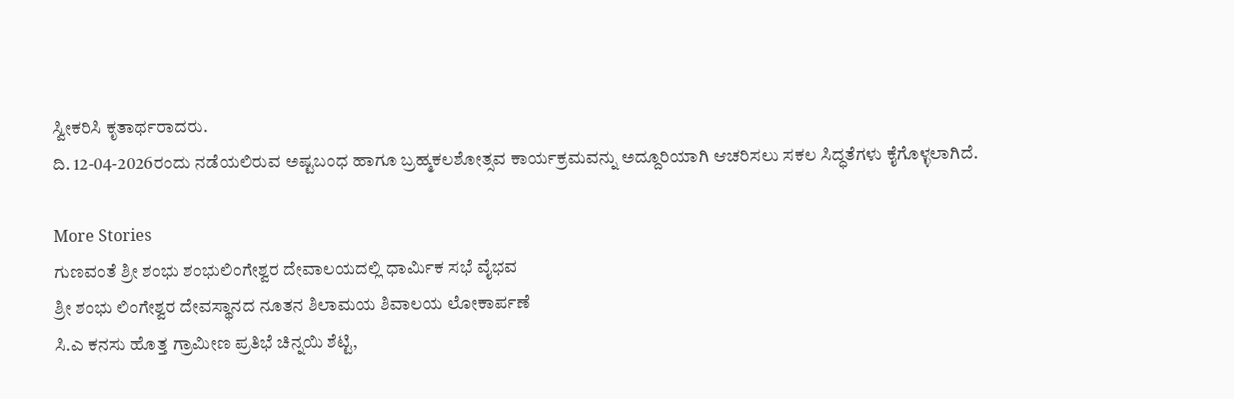ಸ್ವೀಕರಿಸಿ ಕೃತಾರ್ಥರಾದರು.
ದಿ. 12-04-2026ರಂದು ನಡೆಯಲಿರುವ ಅಷ್ಟಬಂಧ ಹಾಗೂ ಬ್ರಹ್ಮಕಲಶೋತ್ಸವ ಕಾರ್ಯಕ್ರಮವನ್ನು ಅದ್ದೂರಿಯಾಗಿ ಆಚರಿಸಲು ಸಕಲ ಸಿದ್ಧತೆಗಳು ಕೈಗೊಳ್ಳಲಾಗಿದೆ.

More Stories
ಗುಣವಂತೆ ಶ್ರೀ ಶಂಭು ಶಂಭುಲಿಂಗೇಶ್ವರ ದೇವಾಲಯದಲ್ಲಿ ಧಾರ್ಮಿಕ ಸಭೆ ವೈಭವ
ಶ್ರೀ ಶಂಭು ಲಿಂಗೇಶ್ವರ ದೇವಸ್ಥಾನದ ನೂತನ ಶಿಲಾಮಯ ಶಿವಾಲಯ ಲೋಕಾರ್ಪಣೆ
ಸಿ.ಎ ಕನಸು ಹೊತ್ತ ಗ್ರಾಮೀಣ ಪ್ರತಿಭೆ ಚಿನ್ನಯಿ ಶೆಟ್ಟಿ,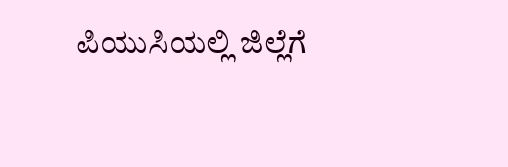ಪಿಯುಸಿಯಲ್ಲಿ ಜಿಲ್ಲೆಗೆ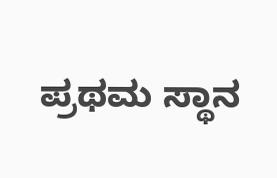ಪ್ರಥಮ ಸ್ಥಾನ